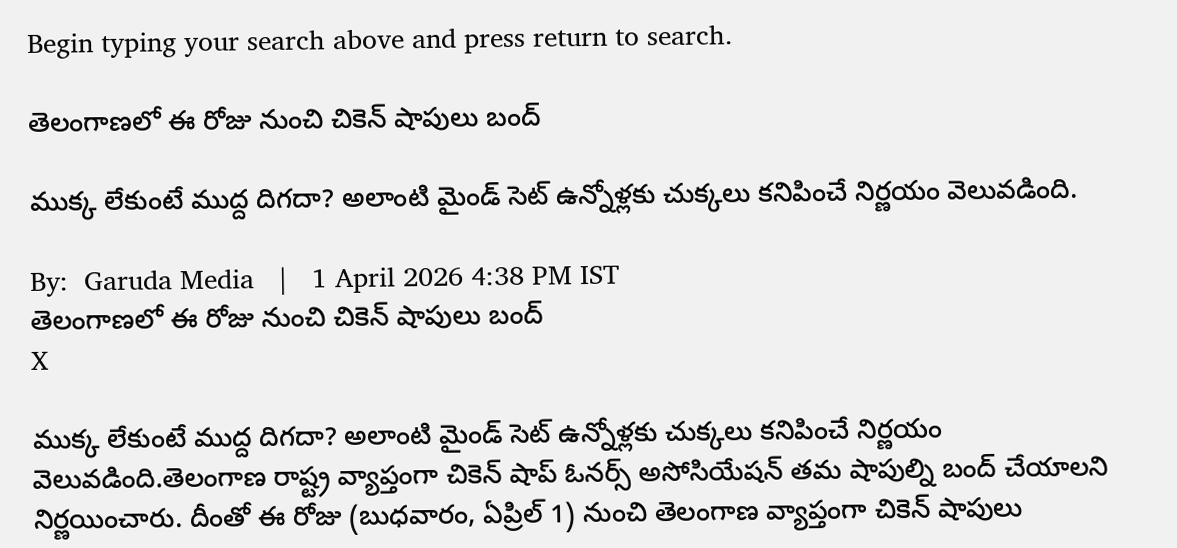Begin typing your search above and press return to search.

తెలంగాణలో ఈ రోజు నుంచి చికెన్ షాపులు బంద్

ముక్క లేకుంటే ముద్ద దిగదా? అలాంటి మైండ్ సెట్ ఉన్నోళ్లకు చుక్కలు కనిపించే నిర్ణయం వెలువడింది.

By:  Garuda Media   |   1 April 2026 4:38 PM IST
తెలంగాణలో ఈ రోజు నుంచి చికెన్ షాపులు బంద్
X

ముక్క లేకుంటే ముద్ద దిగదా? అలాంటి మైండ్ సెట్ ఉన్నోళ్లకు చుక్కలు కనిపించే నిర్ణయం వెలువడింది.తెలంగాణ రాష్ట్ర వ్యాప్తంగా చికెన్ షాప్ ఓనర్స్ అసోసియేషన్ తమ షాపుల్ని బంద్ చేయాలని నిర్ణయించారు. దీంతో ఈ రోజు (బుధవారం, ఏప్రిల్ 1) నుంచి తెలంగాణ వ్యాప్తంగా చికెన్ షాపులు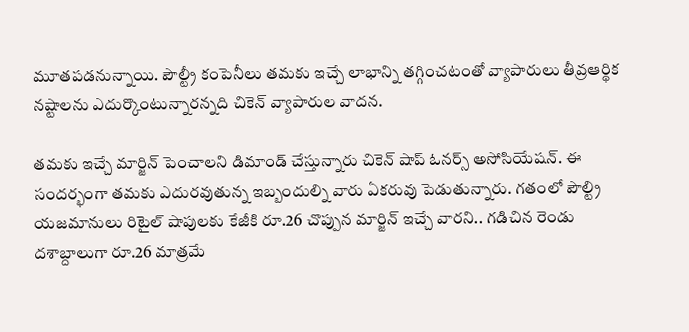మూతపడనున్నాయి. పౌల్ట్రీ కంపెనీలు తమకు ఇచ్చే లాభాన్ని తగ్గించటంతో వ్యాపారులు తీవ్రఆర్థిక నష్టాలను ఎదుర్కొంటున్నారన్నది చికెన్ వ్యాపారుల వాదన.

తమకు ఇచ్చే మార్జిన్ పెంచాలని డిమాండ్ చేస్తున్నారు చికెన్ షాప్ ఓనర్స్ అసోసియేషన్. ఈ సందర్భంగా తమకు ఎదురవుతున్న ఇబ్బందుల్ని వారు ఏకరువు పెడుతున్నారు. గతంలో పౌల్ట్రి యజమానులు రిటైల్ షాపులకు కేజీకి రూ.26 చొప్పున మార్జిన్ ఇచ్చే వారని.. గడిచిన రెండు దశాబ్దాలుగా రూ.26 మాత్రమే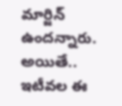మార్జిన్ ఉందన్నారు. అయితే.. ఇటీవల ఈ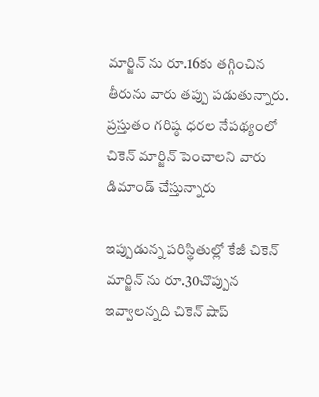మార్జిన్ ను రూ.16కు తగ్గించిన తీరును వారు తప్పు పడుతున్నారు. ప్రస్తుతం గరిష్ఠ ధరల నేపథ్యంలో చికెన్ మార్జిన్ పెంచాలని వారు డిమాండ్ చేస్తున్నారు

ఇప్పుడున్న పరిస్థితుల్లో కేజీ చికెన్ మార్జిన్ ను రూ.30చొప్పున ఇవ్వాలన్నది చికెన్ షాప్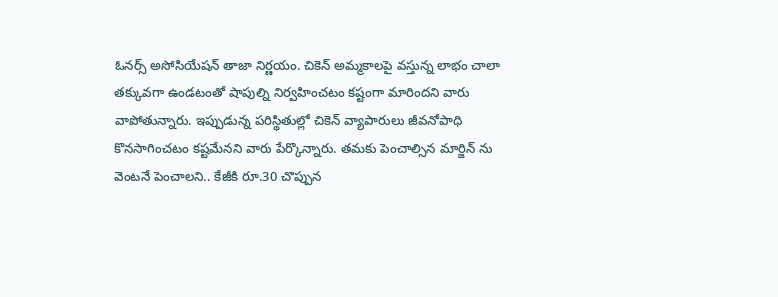ఓనర్స్ అసోసియేషన్ తాజా నిర్ణయం. చికెన్ అమ్మకాలపై వస్తున్న లాభం చాలా తక్కువగా ఉండటంతో షాపుల్ని నిర్వహించటం కష్టంగా మారిందని వారు వాపోతున్నారు. ఇప్పుడున్న పరిస్థితుల్లో చికెన్ వ్యాపారులు జీవనోపాధి కొనసాగించటం కష్టమేనని వారు పేర్కొన్నారు. తమకు పెంచాల్సిన మార్జిన్ ను వెంటనే పెంచాలని.. కేజీకి రూ.30 చొప్పున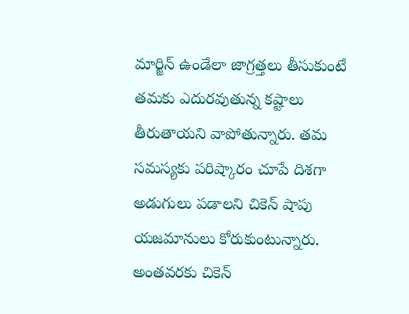మార్జిన్ ఉండేలా జాగ్రత్తలు తీసుకుంటే తమకు ఎదురవుతున్న కష్టాలు తీరుతాయని వాపోతున్నారు. తమ సమస్యకు పరిష్కారం చూపే దిశగా అడుగులు పడాలని చికెన్ షాపు యజమానులు కోరుకుంటున్నారు. అంతవరకు చికెన్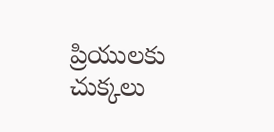ప్రియులకు చుక్కలు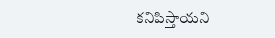కనిపిస్తాయని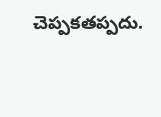చెప్పకతప్పదు.